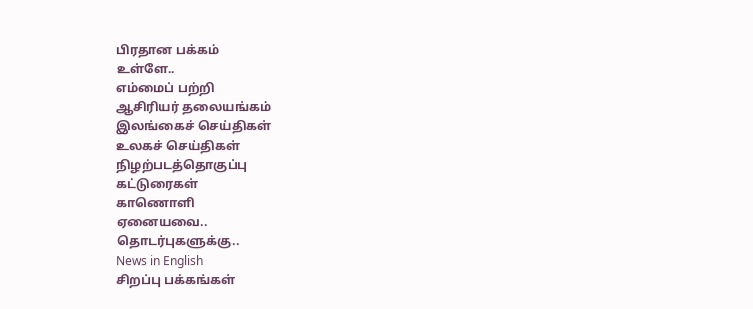பிரதான பக்கம்
உள்ளே..
எம்மைப் பற்றி
ஆசிரியர் தலையங்கம்
இலங்கைச் செய்திகள்
உலகச் செய்திகள்
நிழற்படத்தொகுப்பு
கட்டுரைகள்
காணொளி
ஏனையவை..
தொடர்புகளுக்கு..
News in English
சிறப்பு பக்கங்கள்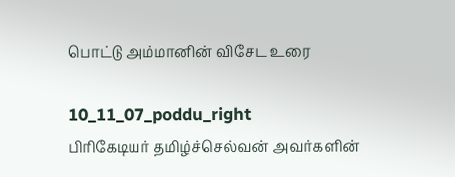பொட்டு அம்மானின் விசேட உரை

10_11_07_poddu_right
பிரிகேடியர் தமிழ்ச்செல்வன் அவர்களின்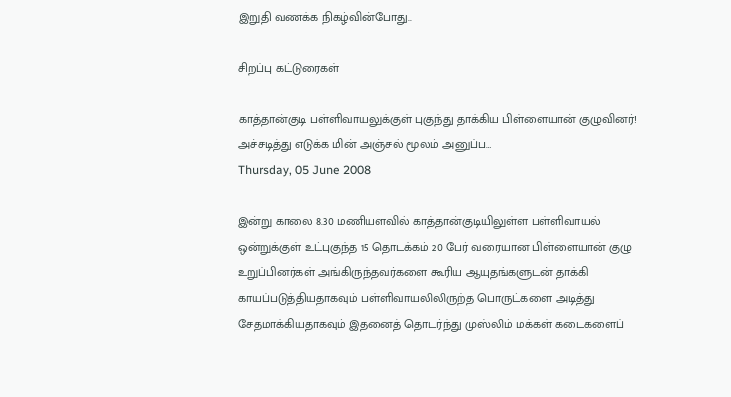இறுதி வணக்க நிகழ்வின்போது..

சிறப்பு கட்டுரைகள்

காத்தான்குடி பள்ளிவாயலுக்குள் புகுந்து தாக்கிய பிள்ளையான் குழுவினர்! அச்சடித்து எடுக்க மின் அஞ்சல் மூலம் அனுப்ப…
Thursday, 05 June 2008

இன்று காலை 8.30 மணியளவில் காத்தான்குடியிலுள்ள பள்ளிவாயல் ஒன்றுக்குள் உட்புகுந்த 15 தொடக்கம் 20 பேர் வரையான பிள்ளையான் குழு உறுப்பினர்கள் அங்கிருந்தவர்களை கூரிய ஆயுதங்களுடன் தாக்கி காயப்படுத்தியதாகவும் பள்ளிவாயலிலிருற்த பொருட்களை அடித்து சேதமாக்கியதாகவும் இதனைத் தொடர்ந்து முஸ்லிம் மக்கள் கடைகளைப்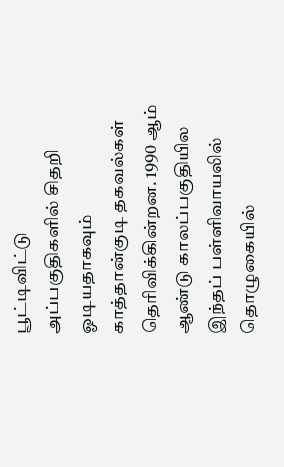பூட்டிவிட்டு அப்பகுதிகளில் சிதறி ஓடியதாகவும் காத்தான்குடி தகவல்கள் தெரிவிக்கின்றன. 1990 ஆம் ஆண்டு காலப்பகுதியில இந்தப் பள்ளிவாயலில் தொழுகையில்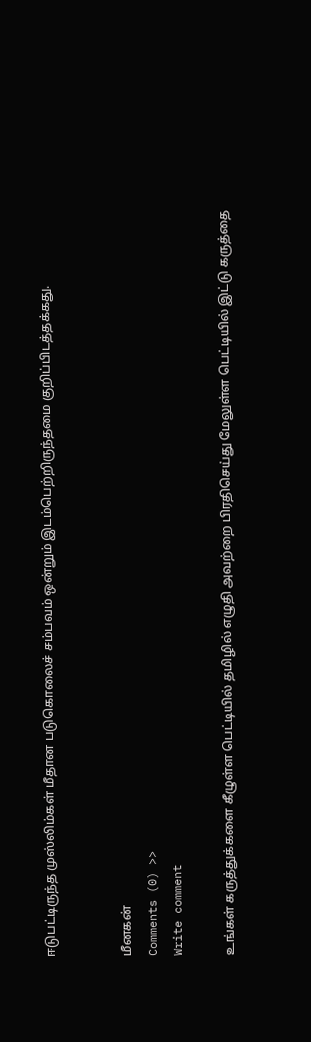ஈடுபட்டிருந்த முஸ்லிம்கள் மீதான படுகொலைச் சம்பவம் ஒன்றும் இடம்பெற்றிருந்தமை குறிப்பிடத்தக்கது.


மீனகன்
Comments (0) >>
Write comment

உங்கள் கருத்துக்களை கீழுள்ள பெட்டியில் தமிழில் எழுதி அவற்றை பிரதிசெய்து மேலுள்ள பெட்டியில் இட்டு கருத்தை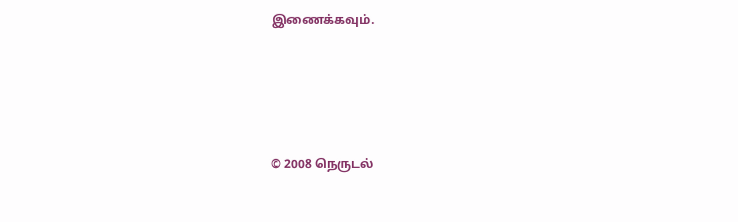இணைக்கவும்.




© 2008 நெருடல்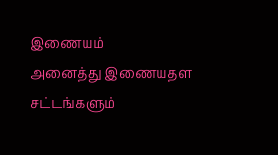இணையம்
அனைத்து இணையதள சட்டங்களும்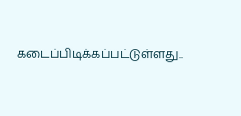கடைப்பிடிக்கப்பட்டுள்ளது..